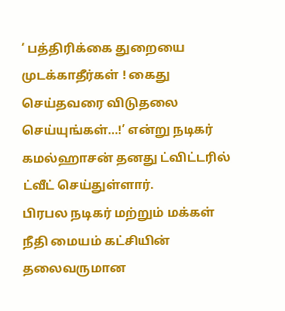‘ பத்திரிக்கை துறையை முடக்காதீர்கள் ! கைது செய்தவரை விடுதலை செய்யுங்கள்…!’ என்று நடிகர் கமல்ஹாசன் தனது ட்விட்டரில் ட்வீட் செய்துள்ளார்.
பிரபல நடிகர் மற்றும் மக்கள் நீதி மையம் கட்சியின் தலைவருமான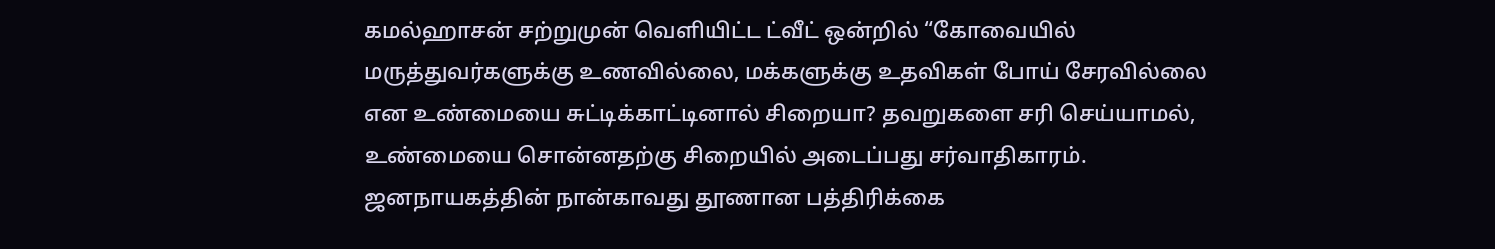கமல்ஹாசன் சற்றுமுன் வெளியிட்ட ட்வீட் ஒன்றில் “கோவையில் மருத்துவர்களுக்கு உணவில்லை, மக்களுக்கு உதவிகள் போய் சேரவில்லை என உண்மையை சுட்டிக்காட்டினால் சிறையா? தவறுகளை சரி செய்யாமல், உண்மையை சொன்னதற்கு சிறையில் அடைப்பது சர்வாதிகாரம். ஜனநாயகத்தின் நான்காவது தூணான பத்திரிக்கை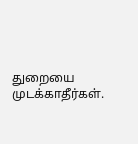துறையை முடக்காதீர்கள்.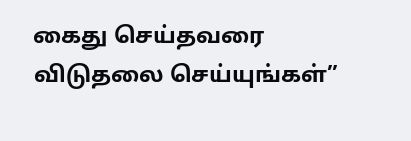கைது செய்தவரை விடுதலை செய்யுங்கள்”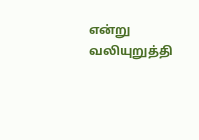என்று வலியுறுத்தி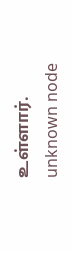உள்ளார்.
unknown node